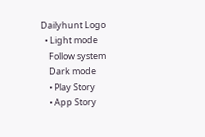Dailyhunt Logo
  • Light mode
    Follow system
    Dark mode
    • Play Story
    • App Story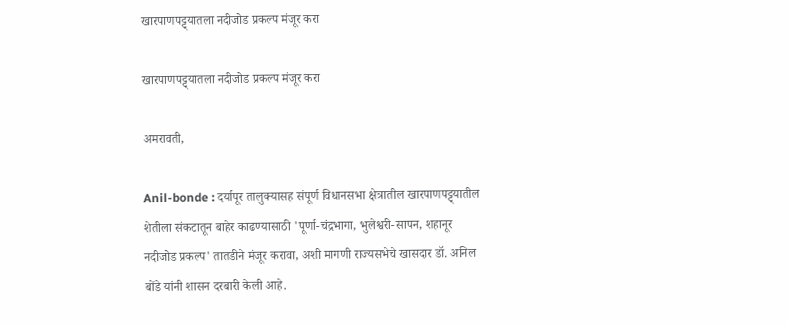खारपाणपट्ट्यातला नदीजोड प्रकल्प मंजूर करा

खारपाणपट्ट्यातला नदीजोड प्रकल्प मंजूर करा

अमरावती,

Anil-bonde : दर्यापूर तालुक्यासह संपूर्ण विधानसभा क्षेत्रातील खारपाणपट्ट्यातील शेतीला संकटातून बाहेर काढण्यासाठी 'पूर्णा-चंद्रभागा, भुलेश्वरी-सापन, शहानूर नदीजोड प्रकल्प' तातडीने मंजूर करावा, अशी मागणी राज्यसभेचे खासदार डॉ. अनिल बोंडे यांनी शासन दरबारी केली आहे.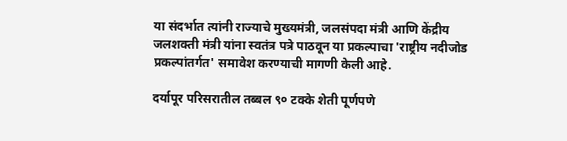या संदर्भात त्यांनी राज्याचे मुख्यमंत्री, जलसंपदा मंत्री आणि केंद्रीय जलशक्ती मंत्री यांना स्वतंत्र पत्रे पाठवून या प्रकल्पाचा 'राष्ट्रीय नदीजोड प्रकल्पांतर्गत' समावेश करण्याची मागणी केली आहे.

दर्यापूर परिसरातील तब्बल ९० टक्के शेती पूर्णपणे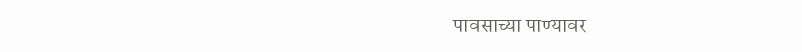पावसाच्या पाण्यावर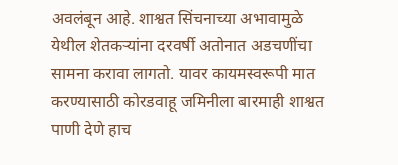अवलंबून आहे. शाश्वत सिंचनाच्या अभावामुळे येथील शेतकर्‍यांना दरवर्षी अतोनात अडचणींचा सामना करावा लागतो. यावर कायमस्वरूपी मात करण्यासाठी कोरडवाहू जमिनीला बारमाही शाश्वत पाणी देणे हाच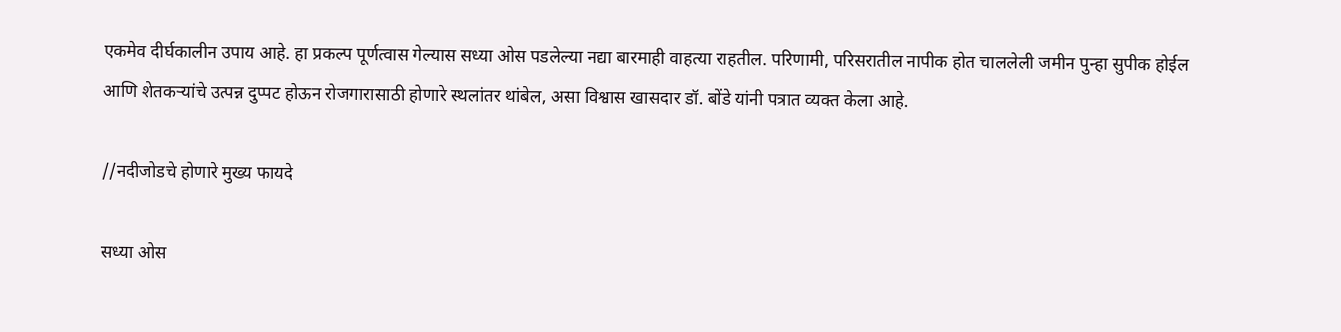एकमेव दीर्घकालीन उपाय आहे. हा प्रकल्प पूर्णत्वास गेल्यास सध्या ओस पडलेल्या नद्या बारमाही वाहत्या राहतील. परिणामी, परिसरातील नापीक होत चाललेली जमीन पुन्हा सुपीक होईल आणि शेतकर्‍यांचे उत्पन्न दुप्पट होऊन रोजगारासाठी होणारे स्थलांतर थांबेल, असा विश्वास खासदार डॉ. बोंडे यांनी पत्रात व्यक्त केला आहे.

//नदीजोडचे होणारे मुख्य फायदे

सध्या ओस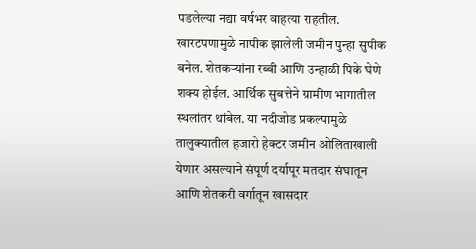पडलेल्या नद्या वर्षभर वाहत्या राहतील. खारटपणामुळे नापीक झालेली जमीन पुन्हा सुपीक बनेल. शेतकर्‍यांना रब्बी आणि उन्हाळी पिके घेणे शक्य होईल. आर्थिक सुबत्तेने ग्रामीण भागातील स्थलांतर थांबेल. या नदीजोड प्रकल्पामुळे तालुक्यातील हजारो हेक्टर जमीन ओलिताखाली येणार असल्याने संपूर्ण दर्यापूर मतदार संघातून आणि शेतकरी वर्गातून खासदार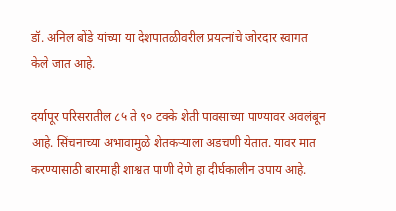डॉ. अनिल बोंडे यांच्या या देशपातळीवरील प्रयत्नांचे जोरदार स्वागत केले जात आहे.

दर्यापूर परिसरातील ८५ ते ९० टक्के शेती पावसाच्या पाण्यावर अवलंबून आहे. सिंचनाच्या अभावामुळे शेतकर्‍याला अडचणी येतात. यावर मात करण्यासाठी बारमाही शाश्वत पाणी देणे हा दीर्घकालीन उपाय आहे.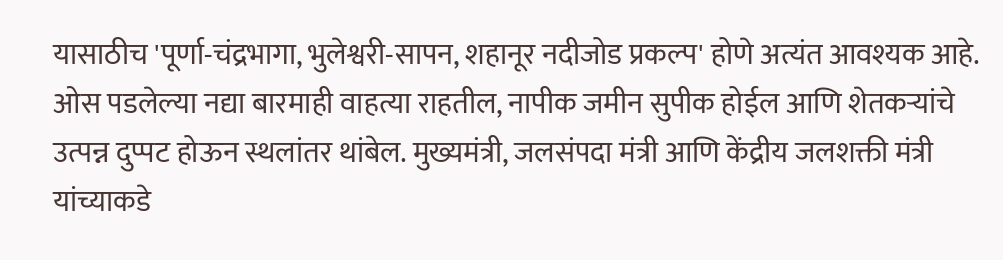यासाठीच 'पूर्णा-चंद्रभागा, भुलेश्वरी-सापन, शहानूर नदीजोड प्रकल्प' होणे अत्यंत आवश्यक आहे. ओस पडलेल्या नद्या बारमाही वाहत्या राहतील, नापीक जमीन सुपीक होईल आणि शेतकर्‍यांचे उत्पन्न दुप्पट होऊन स्थलांतर थांबेल. मुख्यमंत्री, जलसंपदा मंत्री आणि केंद्रीय जलशक्ती मंत्री यांच्याकडे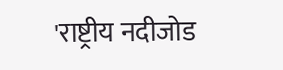'राष्ट्रीय नदीजोड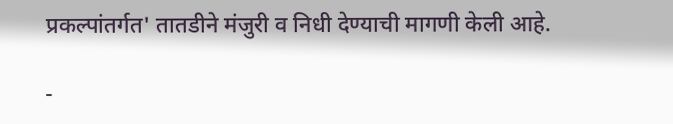प्रकल्पांतर्गत' तातडीने मंजुरी व निधी देण्याची मागणी केली आहे.

-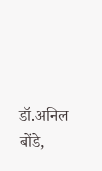डॉ.अनिल बोंडे,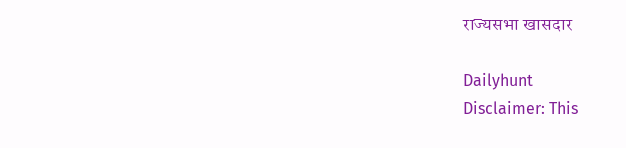राज्यसभा खासदार

Dailyhunt
Disclaimer: This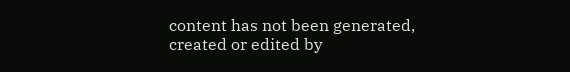content has not been generated, created or edited by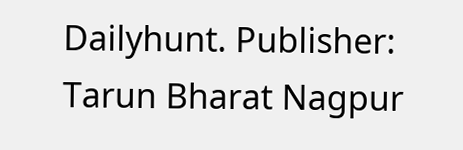Dailyhunt. Publisher: Tarun Bharat Nagpur